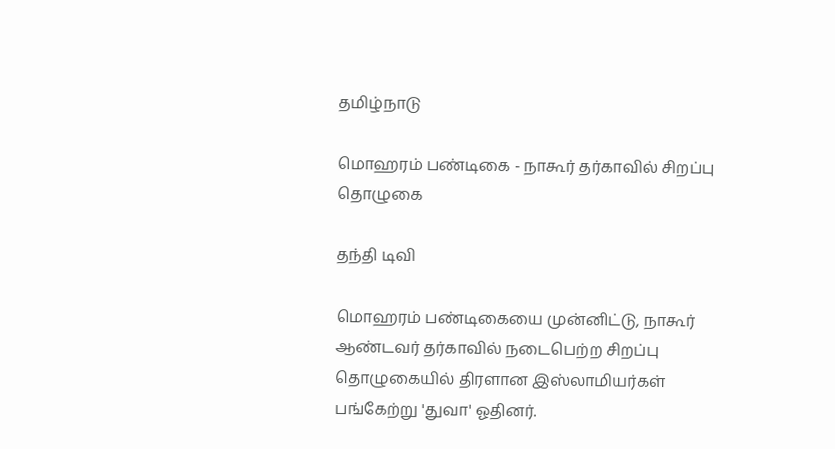தமிழ்நாடு

மொஹரம் பண்டிகை - நாகூர் தர்காவில் சிறப்பு தொழுகை

தந்தி டிவி

மொஹரம் பண்டிகையை முன்னிட்டு, நாகூர் ஆண்டவர் தர்காவில் நடைபெற்ற சிறப்பு தொழுகையில் திரளான இஸ்லாமியர்கள் பங்கேற்று 'துவா' ஓதினர்.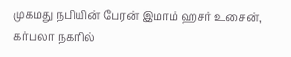முகமது நபியின் பேரன் இமாம் ஹசர் உசைன், கர்பலா நகரில்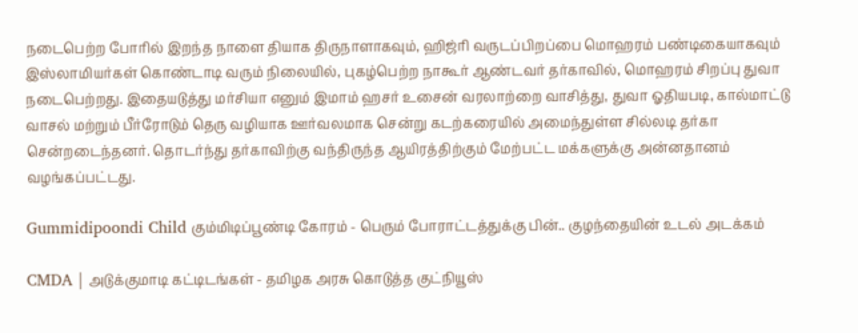நடைபெற்ற போரில் இறந்த நாளை தியாக திருநாளாகவும், ஹிஜ்ரி வருடப்பிறப்பை மொஹரம் பண்டிகையாகவும் இஸ்லாமியர்கள் கொண்டாடி வரும் நிலையில், புகழ்பெற்ற நாகூர் ஆண்டவர் தர்காவில், மொஹரம் சிறப்பு துவா நடைபெற்றது. இதையடுத்து மர்சியா எனும் இமாம் ஹசர் உசைன் வரலாற்றை வாசித்து, துவா ஓதியபடி, கால்மாட்டு வாசல் மற்றும் பீர்ரோடும் தெரு வழியாக ஊர்வலமாக சென்று கடற்கரையில் அமைந்துள்ள சில்லடி தர்கா சென்றடைந்தனர். தொடர்ந்து தர்காவிற்கு வந்திருந்த ஆயிரத்திற்கும் மேற்பட்ட மக்களுக்கு அன்னதானம் வழங்கப்பட்டது.

Gummidipoondi Child கும்மிடிப்பூண்டி கோரம் - பெரும் போராட்டத்துக்கு பின்.. குழந்தையின் உடல் அடக்கம்

CMDA | அடுக்குமாடி கட்டிடங்கள் - தமிழக அரசு கொடுத்த குட்நியூஸ்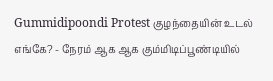Gummidipoondi Protest குழந்தையின் உடல் எங்கே? - நேரம் ஆக ஆக கும்மிடிப்பூண்டியில்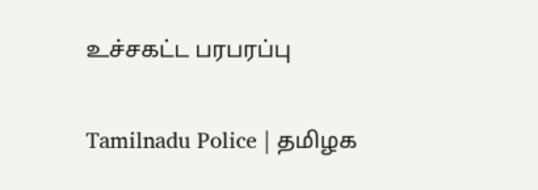உச்சகட்ட பரபரப்பு

Tamilnadu Police | தமிழக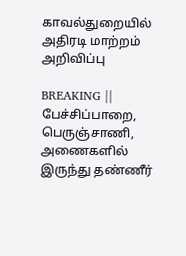காவல்துறையில் அதிரடி மாற்றம் அறிவிப்பு

BREAKING || பேச்சிப்பாறை, பெருஞ்சாணி, அணைகளில் இருந்து தண்ணீர்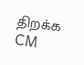திறக்க CM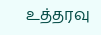உத்தரவு